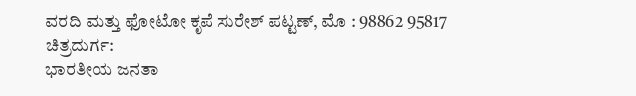ವರದಿ ಮತ್ತು ಫೋಟೋ ಕೃಪೆ ಸುರೇಶ್ ಪಟ್ಟಣ್, ಮೊ : 98862 95817
ಚಿತ್ರದುರ್ಗ:
ಭಾರತೀಯ ಜನತಾ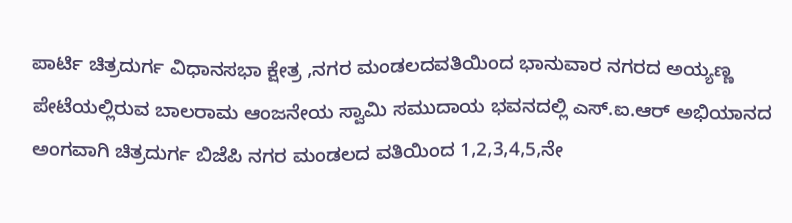ಪಾರ್ಟಿ ಚಿತ್ರದುರ್ಗ ವಿಧಾನಸಭಾ ಕ್ಷೇತ್ರ ,ನಗರ ಮಂಡಲದವತಿಯಿಂದ ಭಾನುವಾರ ನಗರದ ಅಯ್ಯಣ್ಣ ಪೇಟೆಯಲ್ಲಿರುವ ಬಾಲರಾಮ ಆಂಜನೇಯ ಸ್ವಾಮಿ ಸಮುದಾಯ ಭವನದಲ್ಲಿ ಎಸ್.ಐ.ಆರ್ ಅಭಿಯಾನದ ಅಂಗವಾಗಿ ಚಿತ್ರದುರ್ಗ ಬಿಜೆಪಿ ನಗರ ಮಂಡಲದ ವತಿಯಿಂದ 1,2,3,4,5,ನೇ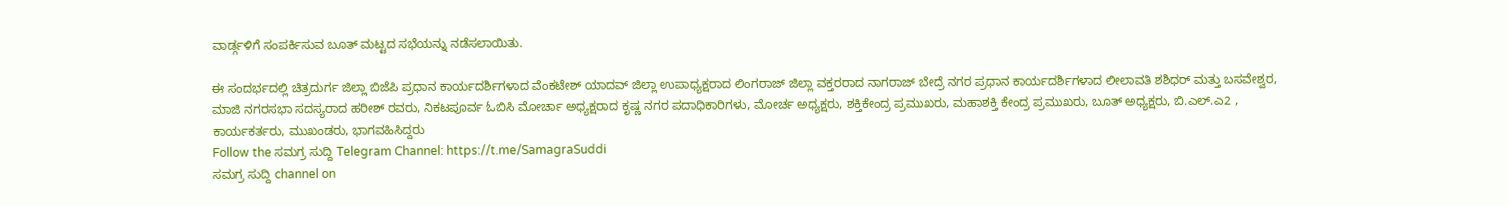ವಾರ್ಡ್ಗಳಿಗೆ ಸಂಪರ್ಕಿಸುವ ಬೂತ್ ಮಟ್ಟದ ಸಭೆಯನ್ನು ನಡೆಸಲಾಯಿತು.

ಈ ಸಂದರ್ಭದಲ್ಲಿ ಚಿತ್ರದುರ್ಗ ಜಿಲ್ಲಾ ಬಿಜೆಪಿ ಪ್ರಧಾನ ಕಾರ್ಯದರ್ಶಿಗಳಾದ ವೆಂಕಟೇಶ್ ಯಾದವ್ ಜಿಲ್ಲಾ ಉಪಾಧ್ಯಕ್ಷರಾದ ಲಿಂಗರಾಜ್ ಜಿಲ್ಲಾ ವಕ್ತರರಾದ ನಾಗರಾಜ್ ಬೇದ್ರೆ ನಗರ ಪ್ರಧಾನ ಕಾರ್ಯದರ್ಶಿಗಳಾದ ಲೀಲಾವತಿ ಶಶಿಧರ್ ಮತ್ತು ಬಸವೇಶ್ವರ, ಮಾಜಿ ನಗರಸಭಾ ಸದಸ್ಯರಾದ ಹರೀಶ್ ರವರು, ನಿಕಟಪೂರ್ವ ಓಬಿಸಿ ಮೋರ್ಚಾ ಅಧ್ಯಕ್ಷರಾದ ಕೃಷ್ಣ ನಗರ ಪದಾಧಿಕಾರಿಗಳು, ಮೋರ್ಚ ಅಧ್ಯಕ್ಷರು, ಶಕ್ತಿಕೇಂದ್ರ ಪ್ರಮುಖರು, ಮಹಾಶಕ್ತಿ ಕೇಂದ್ರ ಪ್ರಮುಖರು, ಬೂತ್ ಅಧ್ಯಕ್ಷರು, ಬಿ.ಎಲ್.ಎ2 , ಕಾರ್ಯಕರ್ತರು, ಮುಖಂಡರು, ಭಾಗವಹಿಸಿದ್ದರು
Follow the ಸಮಗ್ರ ಸುದ್ದಿ Telegram Channel: https://t.me/SamagraSuddi
ಸಮಗ್ರ ಸುದ್ದಿ channel on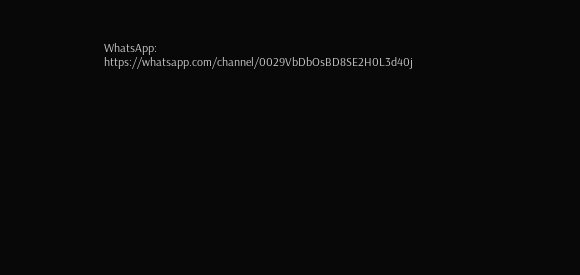WhatsApp: https://whatsapp.com/channel/0029VbDbOsBD8SE2H0L3d40j